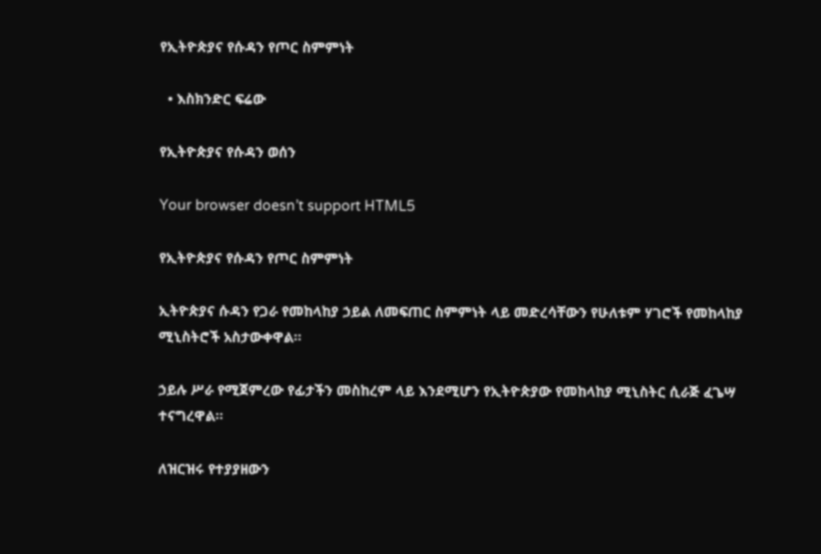የኢትዮጵያና የሱዳን የጦር ስምምነት

  • እስክንድር ፍሬው

የኢትዮጵያና የሱዳን ወሰን

Your browser doesn’t support HTML5

የኢትዮጵያና የሱዳን የጦር ስምምነት

ኢትዮጵያና ሱዳን የጋራ የመከላከያ ኃይል ለመፍጠር ስምምነት ላይ መድረሳቸውን የሁለቱም ሃገሮች የመከላከያ ሚኒስትሮች አስታውቀዋል፡፡

ኃይሉ ሥራ የሚጀምረው የፊታችን መስከረም ላይ እንደሚሆን የኢትዮጵያው የመከላከያ ሚኒስትር ሲራጅ ፈጌሣ ተናግረዋል፡፡

ለዝርዝሩ የተያያዘውን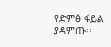የድምፅ ፋይል ያዳምጡ፡፡